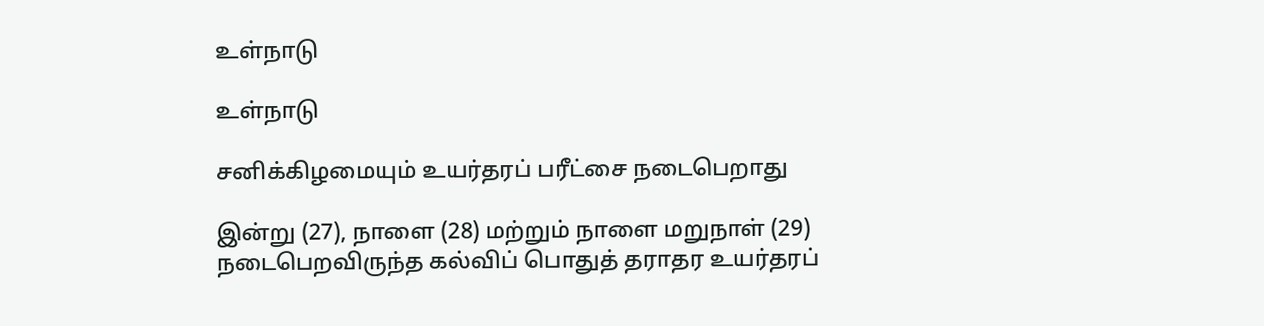உள்நாடு

உள்நாடு

சனிக்கிழமையும் உயர்தரப் பரீட்சை நடைபெறாது

இன்று (27), நாளை (28) மற்றும் நாளை மறுநாள் (29) நடைபெறவிருந்த கல்விப் பொதுத் தராதர உயர்தரப்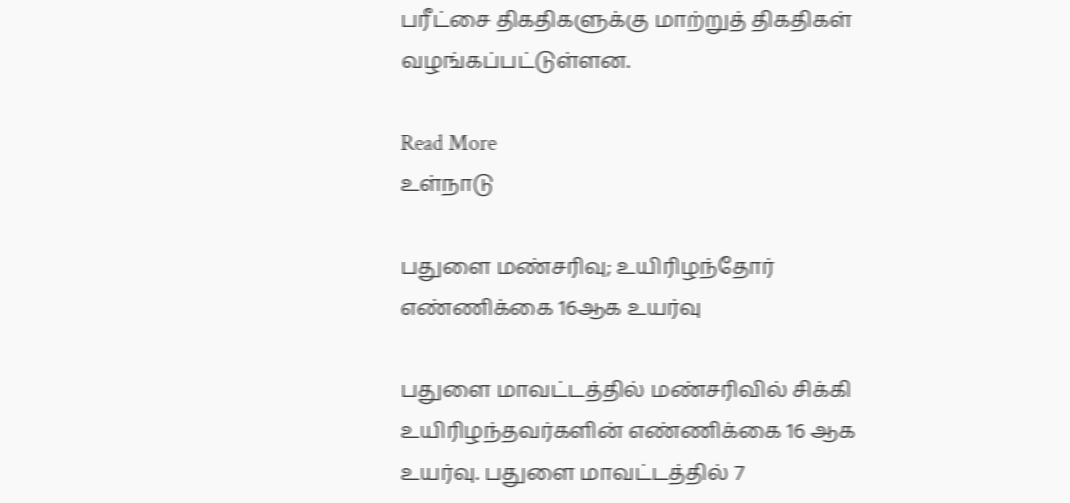பரீட்சை திகதிகளுக்கு மாற்றுத் திகதிகள் வழங்கப்பட்டுள்ளன.

Read More
உள்நாடு

பதுளை மண்சரிவு; உயிரிழந்தோர் எண்ணிக்கை 16ஆக உயர்வு

பதுளை மாவட்டத்தில் மண்சரிவில் சிக்கி உயிரிழந்தவர்களின் எண்ணிக்கை 16 ஆக உயர்வு. பதுளை மாவட்டத்தில் 7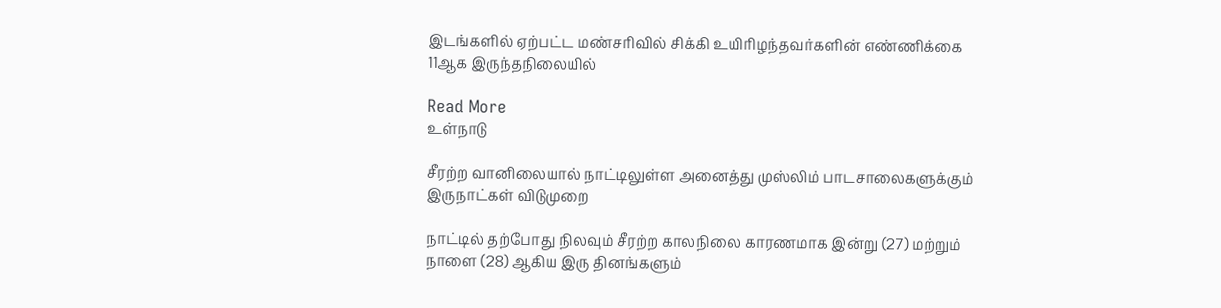இடங்களில் ஏற்பட்ட மண்சரிவில் சிக்கி உயிரிழந்தவர்களின் எண்ணிக்கை 11ஆக இருந்தநிலையில்

Read More
உள்நாடு

சீரற்ற வானிலையால் நாட்டிலுள்ள அனைத்து முஸ்லிம் பாடசாலைகளுக்கும் இருநாட்கள் விடுமுறை

நாட்டில் தற்போது நிலவும் சீரற்ற காலநிலை காரணமாக இன்று (27) மற்றும் நாளை (28) ஆகிய இரு தினங்களும்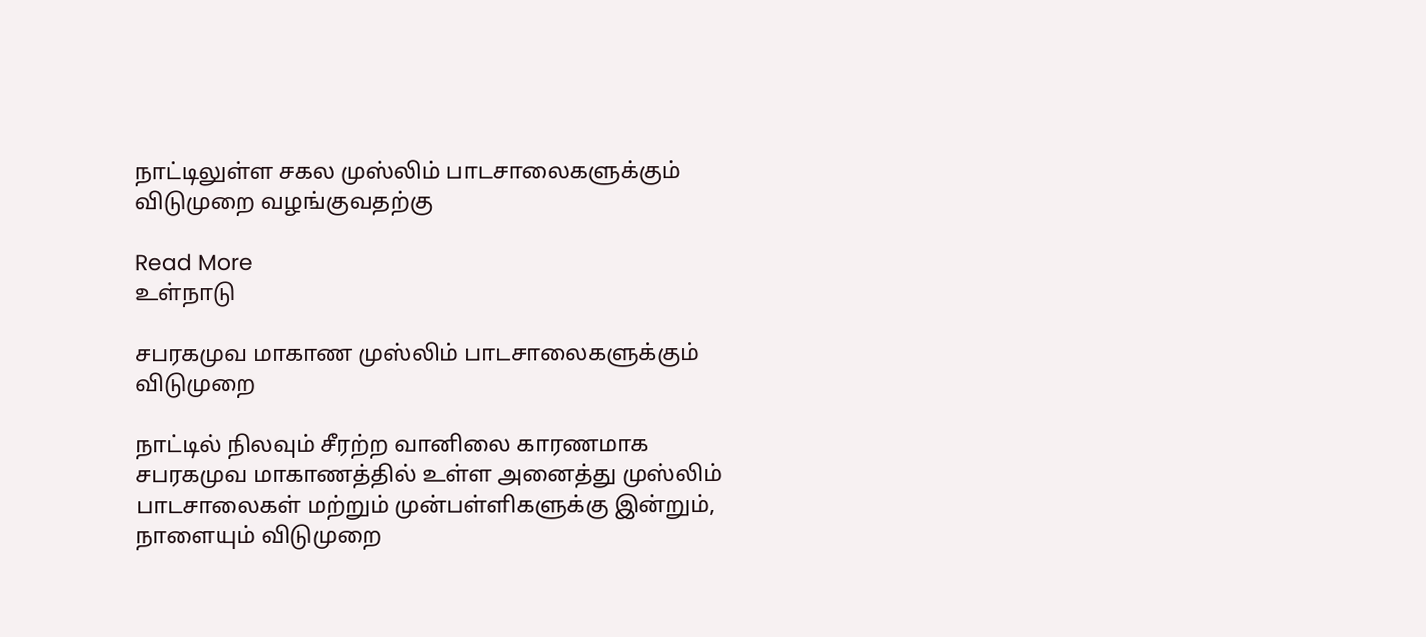நாட்டிலுள்ள சகல முஸ்லிம் பாடசாலைகளுக்கும் விடுமுறை வழங்குவதற்கு

Read More
உள்நாடு

சபரகமுவ மாகாண முஸ்லிம் பாடசாலைகளுக்கும் விடுமுறை

நாட்டில் நிலவும் சீரற்ற வானிலை காரணமாக சபரகமுவ மாகாணத்தில் உள்ள அனைத்து முஸ்லிம் பாடசாலைகள் மற்றும் முன்பள்ளிகளுக்கு இன்றும், நாளையும் விடுமுறை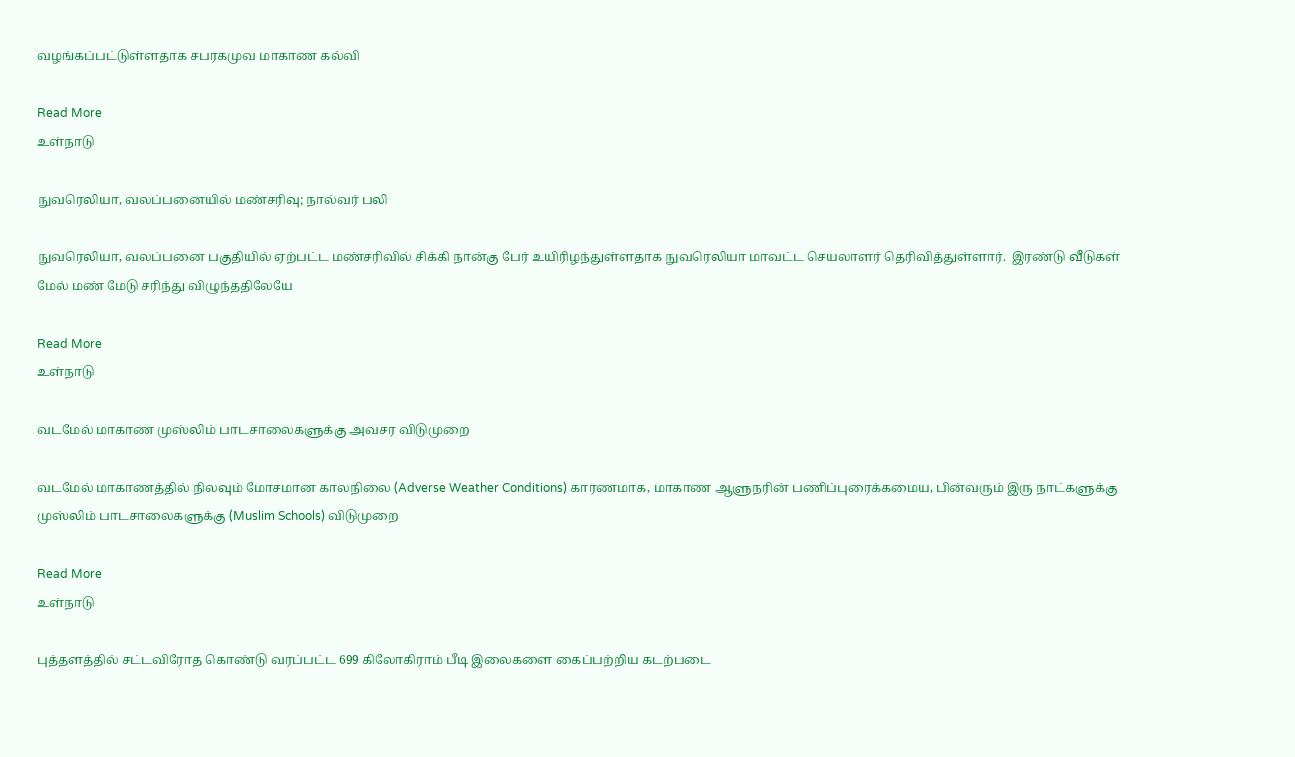வழங்கப்பட்டுள்ளதாக சபரகமுவ மாகாண கல்வி

Read More
உள்நாடு

நுவரெலியா, வலப்பனையில் மண்சரிவு; நால்வர் பலி

நுவரெலியா, வலப்பனை பகுதியில் ஏற்பட்ட மண்சரிவில் சிக்கி நான்கு பேர் உயிரிழந்துள்ளதாக நுவரெலியா மாவட்ட செயலாளர் தெரிவித்துள்ளார்.  இரண்டு வீடுகள் மேல் மண் மேடு சரிந்து விழுந்ததிலேயே

Read More
உள்நாடு

வடமேல் மாகாண முஸ்லிம் பாடசாலைகளுக்கு அவசர விடுமுறை

வடமேல் மாகாணத்தில் நிலவும் மோசமான காலநிலை (Adverse Weather Conditions) காரணமாக, மாகாண ஆளுநரின் பணிப்புரைக்கமைய, பின்வரும் இரு நாட்களுக்கு முஸ்லிம் பாடசாலைகளுக்கு (Muslim Schools) விடுமுறை

Read More
உள்நாடு

புத்தளத்தில் சட்டவிரோத கொண்டு வரப்பட்ட 699 கிலோகிராம் பீடி இலைகளை கைப்பற்றிய கடற்படை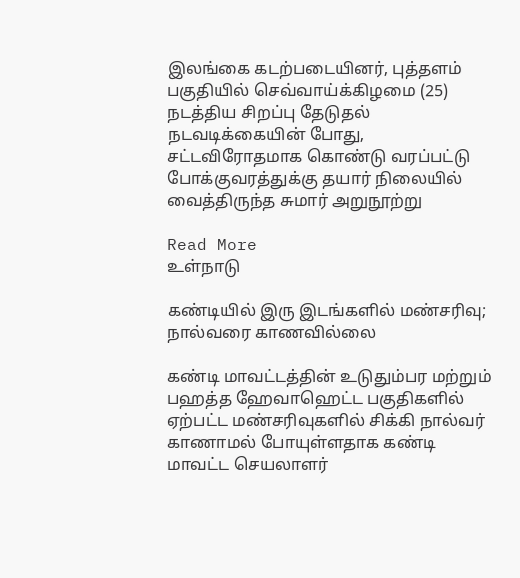இலங்கை கடற்படையினர், புத்தளம் பகுதியில் செவ்வாய்க்கிழமை (25) நடத்திய சிறப்பு தேடுதல் நடவடிக்கையின் போது, சட்டவிரோதமாக கொண்டு வரப்பட்டு போக்குவரத்துக்கு தயார் நிலையில் வைத்திருந்த சுமார் அறுநூற்று

Read More
உள்நாடு

கண்டியில் இரு இடங்களில் மண்சரிவு; நால்வரை காணவில்லை

கண்டி மாவட்டத்தின் உடுதும்பர மற்றும் பஹத்த ஹேவாஹெட்ட பகுதிகளில் ஏற்பட்ட மண்சரிவுகளில் சிக்கி நால்வர் காணாமல் போயுள்ளதாக கண்டி மாவட்ட செயலாளர்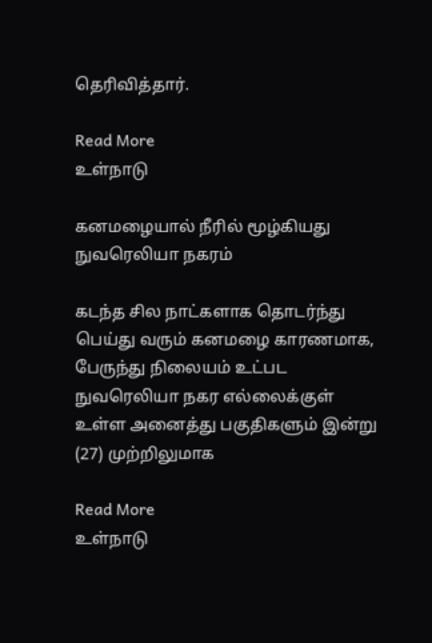தெரிவித்தார்.

Read More
உள்நாடு

கனமழையால் நீரில் மூழ்கியது நுவரெலியா நகரம்

கடந்த சில நாட்களாக தொடர்ந்து பெய்து வரும் கனமழை காரணமாக, பேருந்து நிலையம் உட்பட நுவரெலியா நகர எல்லைக்குள் உள்ள அனைத்து பகுதிகளும் இன்று (27) முற்றிலுமாக

Read More
உள்நாடு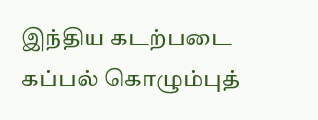இந்திய கடற்படை கப்பல் கொழும்புத்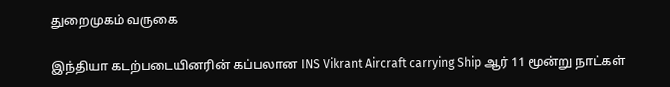துறைமுகம் வருகை

இந்தியா கடற்படையினரின் கப்பலான INS Vikrant Aircraft carrying Ship ஆர் 11 மூன்று நாட்கள்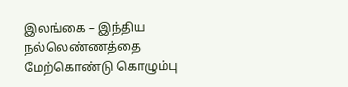இலங்கை – இந்திய நல்லெண்ணத்தை மேற்கொண்டு கொழும்பு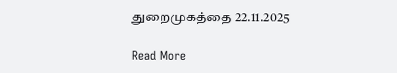துறைமுகத்தை 22.11.2025

Read More